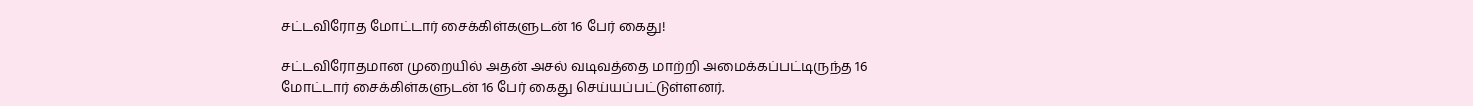சட்டவிரோத மோட்டார் சைக்கிள்களுடன் 16 பேர் கைது!

சட்டவிரோதமான முறையில் அதன் அசல் வடிவத்தை மாற்றி அமைக்கப்பட்டிருந்த 16 மோட்டார் சைக்கிள்களுடன் 16 பேர் கைது செய்யப்பட்டுள்ளனர்.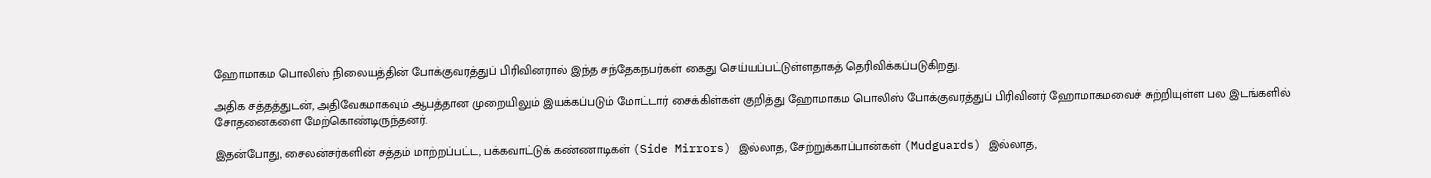ஹோமாகம பொலிஸ் நிலையத்தின் போக்குவரத்துப் பிரிவினரால் இந்த சந்தேகநபர்கள் கைது செய்யப்பட்டுள்ளதாகத் தெரிவிக்கப்படுகிறது.

அதிக சத்தத்துடன், அதிவேகமாகவும் ஆபத்தான முறையிலும் இயக்கப்படும் மோட்டார் சைக்கிள்கள் குறித்து ஹோமாகம பொலிஸ் போக்குவரத்துப் பிரிவினர் ஹோமாகமவைச் சுற்றியுள்ள பல இடங்களில் சோதனைகளை மேற்கொண்டிருந்தனர்.

இதன்போது, சைலன்சர்களின் சத்தம் மாற்றப்பட்ட, பக்கவாட்டுக் கண்ணாடிகள் (Side Mirrors) இல்லாத, சேற்றுக்காப்பான்கள் (Mudguards) இல்லாத,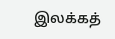இலக்கத்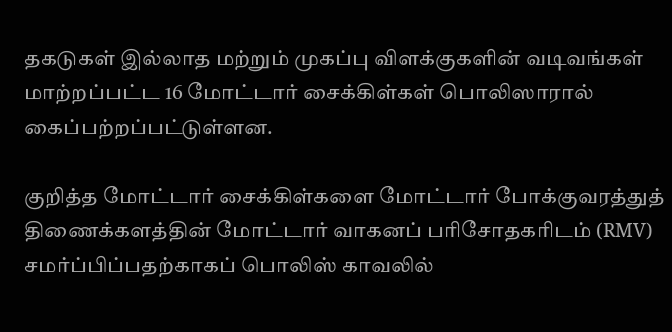தகடுகள் இல்லாத மற்றும் முகப்பு விளக்குகளின் வடிவங்கள் மாற்றப்பட்ட 16 மோட்டார் சைக்கிள்கள் பொலிஸாரால் கைப்பற்றப்பட்டுள்ளன.

குறித்த மோட்டார் சைக்கிள்களை மோட்டார் போக்குவரத்துத் திணைக்களத்தின் மோட்டார் வாகனப் பரிசோதகரிடம் (RMV) சமர்ப்பிப்பதற்காகப் பொலிஸ் காவலில்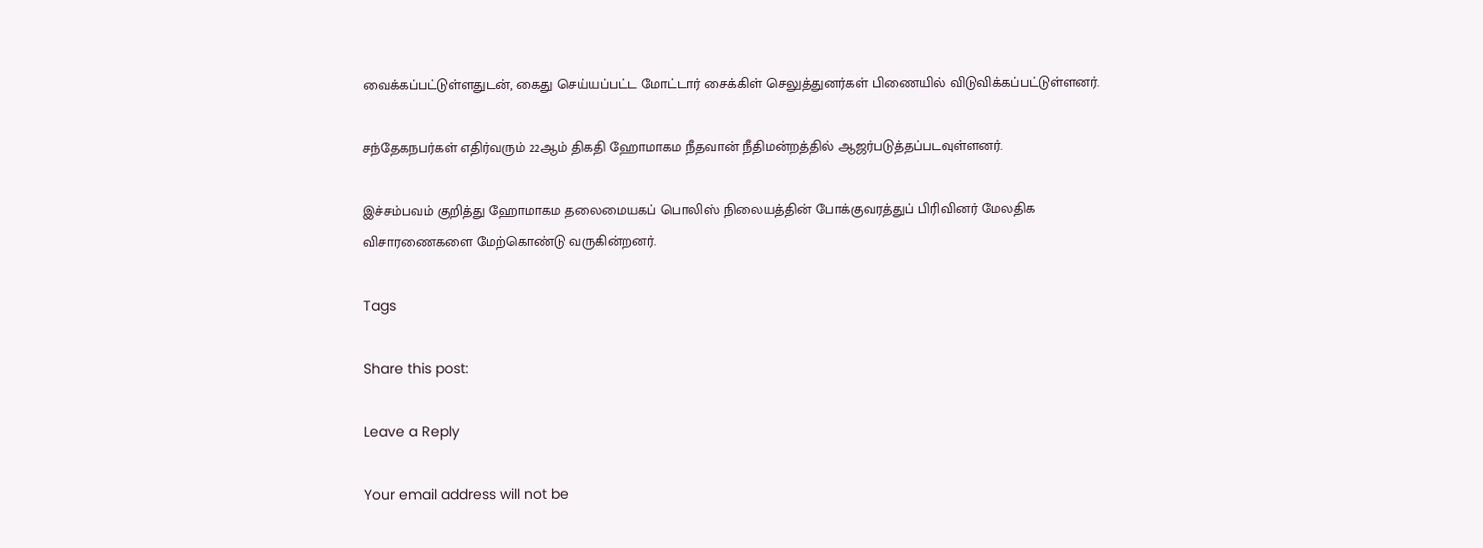வைக்கப்பட்டுள்ளதுடன், கைது செய்யப்பட்ட மோட்டார் சைக்கிள் செலுத்துனர்கள் பிணையில் விடுவிக்கப்பட்டுள்ளனர்.

சந்தேகநபர்கள் எதிர்வரும் 22ஆம் திகதி ஹோமாகம நீதவான் நீதிமன்றத்தில் ஆஜர்படுத்தப்படவுள்ளனர்.

இச்சம்பவம் குறித்து ஹோமாகம தலைமையகப் பொலிஸ் நிலையத்தின் போக்குவரத்துப் பிரிவினர் மேலதிக விசாரணைகளை மேற்கொண்டு வருகின்றனர்.

Tags

Share this post:

Leave a Reply

Your email address will not be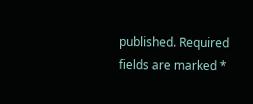published. Required fields are marked *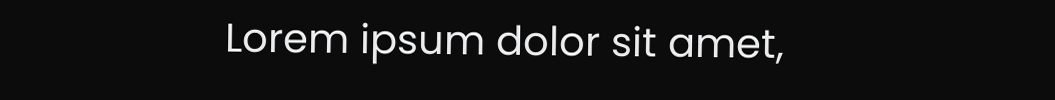Lorem ipsum dolor sit amet,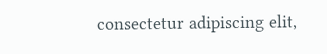consectetur adipiscing elit,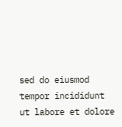sed do eiusmod tempor incididunt ut labore et dolore